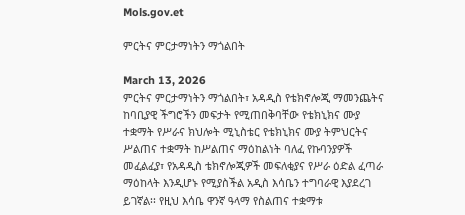Mols.gov.et

ምርትና ምርታማነትን ማጎልበት

March 13, 2026
ምርትና ምርታማነትን ማጎልበት፣ አዳዲስ የቴክኖሎጂ ማመንጨትና ከባቢያዊ ችግሮችን መፍታት የሚጠበቅባቸው የቴክኒክና ሙያ ተቋማት የሥራና ክህሎት ሚኒስቴር የቴክኒክና ሙያ ትምህርትና ሥልጠና ተቋማት ከሥልጠና ማዕከልነት ባለፈ የኩባንያዎች መፈልፈያ፣ የአዳዲስ ቴክኖሎጂዎች መፍለቂያና የሥራ ዕድል ፈጣራ ማዕከላት እንዲሆኑ የሚያስችል አዲስ እሳቤን ተግባራዊ እያደረገ ይገኛል፡፡ የዚህ እሳቤ ዋንኛ ዓላማ የስልጠና ተቋማቱ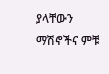ያላቸውን ማሽኖችና ምቹ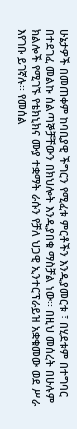ሁኔታዎች በመጠቀም ከባቢያዊ ችግርን የሚፈቱ ምርቶችን እንዲያመርቱ ፣ በሂደቱም በተግባር በተደገፈ መልኩ ሰልጣኞቻቸውን በክህሎት እንዲያበቁ ማስቻል ነው፡፡ በዚህ መሰረት በሁሉም ክልሎች የሚገኙ የቴክኒክና ሙያ ተቋማት ራሱን የቻለ ህጋዊ ኢንተርፕራይዝ አቋቁመው ወደ ሥራ እየገቡ ይገኛሉ፡፡ የመሰል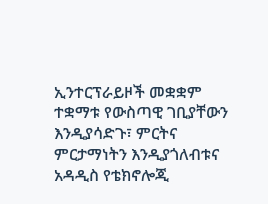ኢንተርፕራይዞች መቋቋም ተቋማቱ የውስጣዊ ገቢያቸውን እንዲያሳድጉ፣ ምርትና ምርታማነትን እንዲያጎለብቱና አዳዲስ የቴክኖሎጂ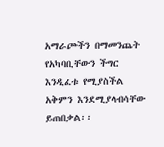አማራጮችን በማመንጨት የአካባቢቸውን ችግር እንዲፈቱ የሚያስችል አቅምን እንደሚያላብሳቸው ይጠበቃል፡፡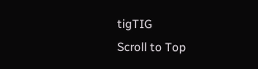tigTIG
Scroll to Top